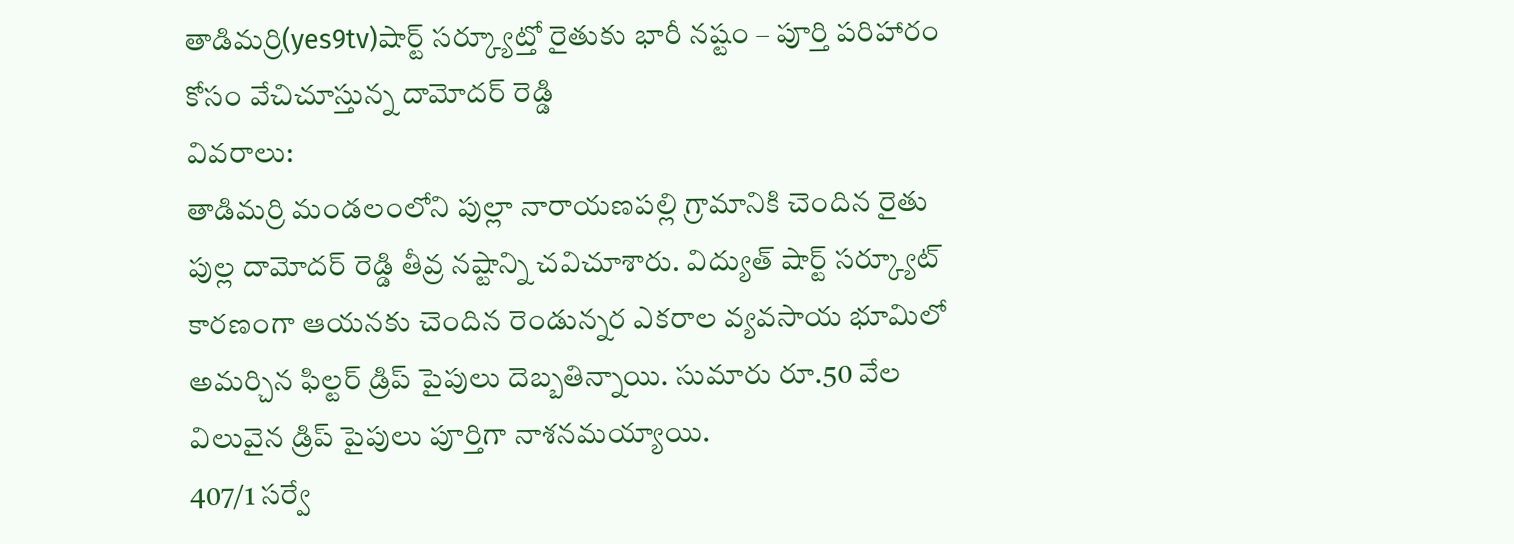తాడిమర్రి(yes9tv)షార్ట్ సర్క్యూట్తో రైతుకు భారీ నష్టం – పూర్తి పరిహారం కోసం వేచిచూస్తున్న దామోదర్ రెడ్డి
వివరాలు:
తాడిమర్రి మండలంలోని పుల్లా నారాయణపల్లి గ్రామానికి చెందిన రైతు పుల్ల దామోదర్ రెడ్డి తీవ్ర నష్టాన్ని చవిచూశారు. విద్యుత్ షార్ట్ సర్క్యూట్ కారణంగా ఆయనకు చెందిన రెండున్నర ఎకరాల వ్యవసాయ భూమిలో అమర్చిన ఫిల్టర్ డ్రిప్ పైపులు దెబ్బతిన్నాయి. సుమారు రూ.50 వేల విలువైన డ్రిప్ పైపులు పూర్తిగా నాశనమయ్యాయి.
407/1 సర్వే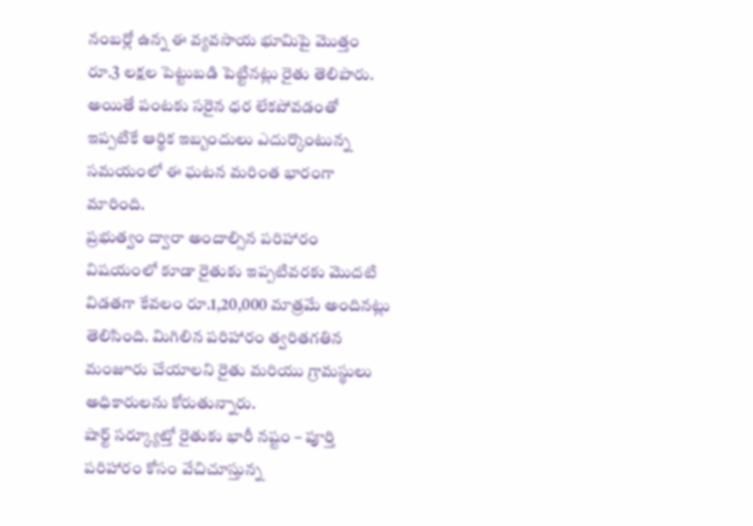నంబర్లో ఉన్న ఈ వ్యవసాయ భూమిపై మొత్తం రూ.3 లక్షల పెట్టుబడి పెట్టినట్లు రైతు తెలిపారు. అయితే పంటకు సరైన ధర లేకపోవడంతో ఇప్పటికే ఆర్థిక ఇబ్బందులు ఎదుర్కొంటున్న సమయంలో ఈ ఘటన మరింత భారంగా మారింది.
ప్రభుత్వం ద్వారా అందాల్సిన పరిహారం విషయంలో కూడా రైతుకు ఇప్పటివరకు మొదటి విడతగా కేవలం రూ.1,20,000 మాత్రమే అందినట్లు తెలిసింది. మిగిలిన పరిహారం త్వరితగతిన మంజూరు చేయాలని రైతు మరియు గ్రామస్థులు అధికారులను కోరుతున్నారు.
షార్ట్ సర్క్యూట్తో రైతుకు భారీ నష్టం – పూర్తి పరిహారం కోసం వేచిచూస్తున్న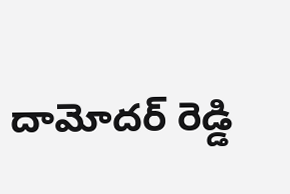దామోదర్ రెడ్డి